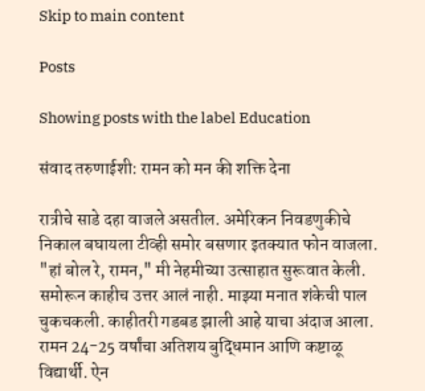Skip to main content

Posts

Showing posts with the label Education

संवाद तरुणाईशी: रामन को मन की शक्ति देना

रात्रीचे साडे दहा वाजले असतील. अमेरिकन निवडणुकीचे निकाल बघायला टीव्ही समोर बसणार इतक्यात फोन वाजला. "हां बोल रे, रामन," मी नेहमीच्या उत्साहात सुरूवात केली. समोरून काहीच उत्तर आलं नाही. माझ्या मनात शंकेची पाल चुकचकली. काहीतरी गडबड झाली आहे याचा अंदाज आला. रामन 24-25 वर्षांचा अतिशय बुद्धिमान आणि कष्टाळू विद्यार्थी. ऐन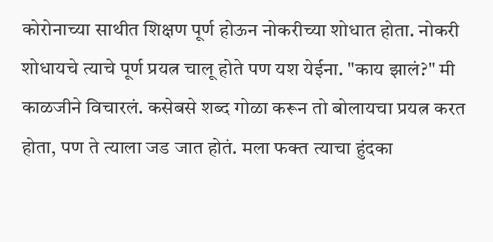कोरोनाच्या साथीत शिक्षण पूर्ण होऊन नोकरीच्या शोधात होता. नोकरी शोधायचे त्याचे पूर्ण प्रयत्न चालू होते पण यश येईना. "काय झालं?" मी काळजीने विचारलं. कसेबसे शब्द गोळा करून तो बोलायचा प्रयत्न करत होता, पण ते त्याला जड जात होतं. मला फक्त त्याचा हुंदका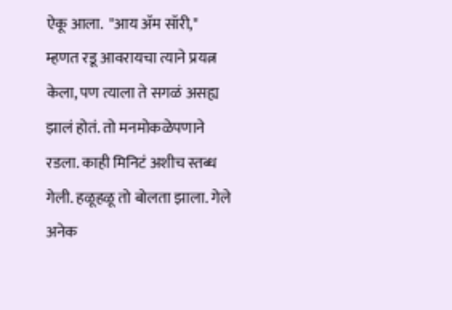ऐकू आला.  "आय ॲम सॉरी," म्हणत रडू आवरायचा त्याने प्रयत्न केला, पण त्याला ते सगळं असह्य झालं होतं. तो मनमोकळेपणाने रडला. काही मिनिटं अशीच स्तब्ध गेली. हळूहळू तो बोलता झाला. गेले अनेक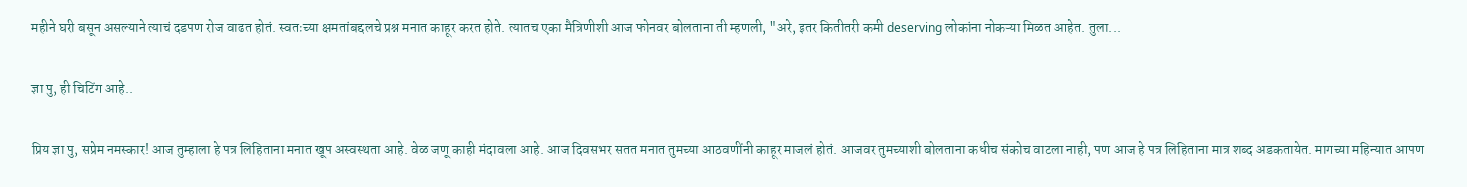महीने घरी बसून असल्याने त्याचं दडपण रोज वाढत होतं. स्वतःच्या क्षमतांबद्दलचे प्रश्न मनात काहूर करत होते. त्यातच एका मैत्रिणीशी आज फोनवर बोलताना ती म्हणली, "अरे, इतर कितीतरी कमी deserving लोकांना नोकऱ्या मिळत आहेत. तुला...

ज्ञा पु, ही चिटिंग आहे..

प्रिय ज्ञा पु, सप्रेम नमस्कार! आज तुम्हाला हे पत्र लिहिताना मनात खूप अस्वस्थता आहे. वेळ जणू काही मंदावला आहे. आज दिवसभर सतत मनात तुमच्या आठवणींनी काहूर माजलं होतं. आजवर तुमच्याशी बोलताना कधीच संकोच वाटला नाही, पण आज हे पत्र लिहिताना मात्र शब्द अडकतायेत. मागच्या महिन्यात आपण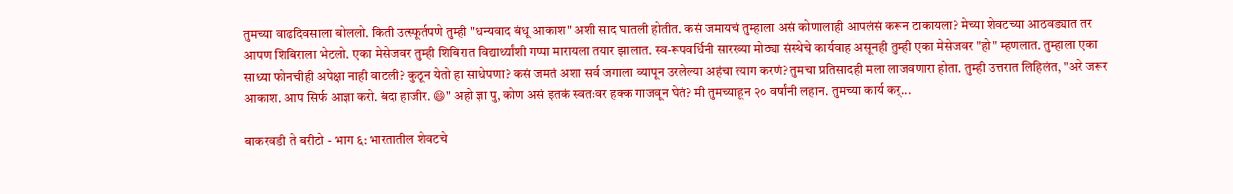तुमच्या वाढदिवसाला बोललो. किती उत्स्फूर्तपणे तुम्ही "धन्यवाद बंधू आकाश" अशी साद घातली होतीत. कसं जमायचं तुम्हाला असं कोणालाही आपलंसं करून टाकायला? मेच्या शेवटच्या आठवड्यात तर आपण शिबिराला भेटलो. एका मेसेजवर तुम्ही शिबिरात विद्यार्थ्यांशी गप्पा मारायला तयार झालात. स्व-रूपवर्धिनी सारख्या मोठ्या संस्थेचे कार्यवाह असूनही तुम्ही एका मेसेजवर "हो" म्हणलात. तुम्हाला एका साध्या फोनचीही अपेक्षा नाही वाटली? कुठून येतो हा साधेपणा? कसं जमतं अशा सर्व जगाला व्यापून उरलेल्या अहंचा त्याग करणं? तुमचा प्रतिसादही मला लाजवणारा होता. तुम्ही उत्तरात लिहिलंत, "अरे जरूर आकाश. आप सिर्फ आज्ञा करो. बंदा हाजीर. 😄" अहो ज्ञा पु, कोण असं इतकं स्वतःवर हक्क गाजवून घेतं? मी तुमच्याहून २० वर्षांनी लहान. तुमच्या कार्य कर्...

बाकरवडी ते बरीटो - भाग ६: भारतातील शेवटचे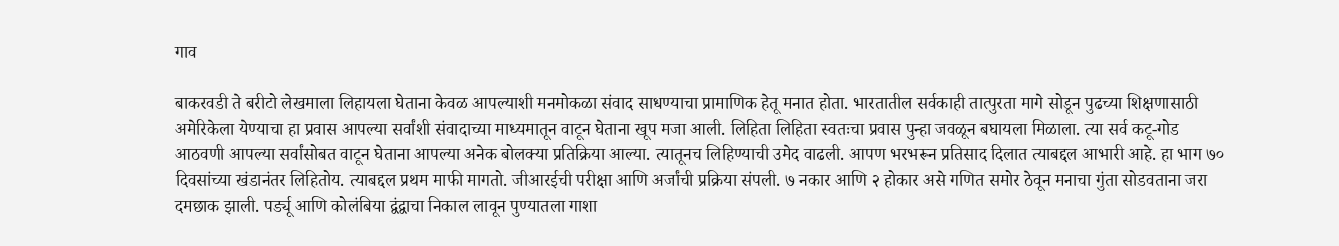गाव

बाकरवडी ते बरीटो लेखमाला लिहायला घेताना केवळ आपल्याशी मनमोकळा संवाद साधण्याचा प्रामाणिक हेतू मनात होता. भारतातील सर्वकाही तात्पुरता मागे सोडून पुढच्या शिक्षणासाठी अमेरिकेला येण्याचा हा प्रवास आपल्या सर्वांशी संवादाच्या माध्यमातून वाटून घेताना खूप मजा आली. लिहिता लिहिता स्वतःचा प्रवास पुन्हा जवळून बघायला मिळाला. त्या सर्व कटू-गोड आठवणी आपल्या सर्वांसोबत वाटून घेताना आपल्या अनेक बोलक्या प्रतिक्रिया आल्या. त्यातूनच लिहिण्याची उमेद वाढली. आपण भरभरून प्रतिसाद दिलात त्याबद्दल आभारी आहे. हा भाग ७० दिवसांच्या खंडानंतर लिहितोय. त्याबद्दल प्रथम माफी मागतो. जीआरईची परीक्षा आणि अर्जांची प्रक्रिया संपली. ७ नकार आणि २ होकार असे गणित समोर ठेवून मनाचा गुंता सोडवताना जरा दमछाक झाली. पर्ड्यू आणि कोलंबिया द्वंद्वाचा निकाल लावून पुण्यातला गाशा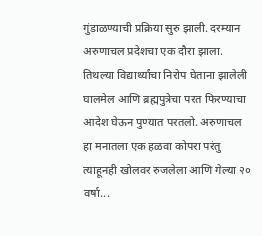गुंडाळण्याची प्रक्रिया सुरु झाली. दरम्यान अरुणाचल प्रदेशचा एक दौरा झाला. तिथल्या विद्यार्थ्यांचा निरोप घेताना झालेली घालमेल आणि ब्रह्मपुत्रेचा परत फिरण्याचा आदेश घेऊन पुण्यात परतलो. अरुणाचल हा मनातला एक हळवा कोपरा परंतु त्याहूनही खोलवर रुजलेला आणि गेल्या २० वर्षा...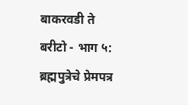बाकरवडी ते बरीटो - भाग ५: ब्रह्मपुत्रेचे प्रेमपत्र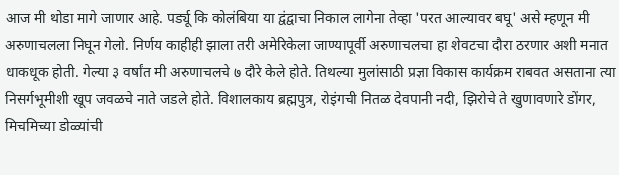आज मी थोडा मागे जाणार आहे. पर्ड्यू कि कोलंबिया या द्वंद्वाचा निकाल लागेना तेव्हा 'परत आल्यावर बघू' असे म्हणून मी अरुणाचलला निघून गेलो. निर्णय काहीही झाला तरी अमेरिकेला जाण्यापूर्वी अरुणाचलचा हा शेवटचा दौरा ठरणार अशी मनात धाकधूक होती. गेल्या ३ वर्षांत मी अरुणाचलचे ७ दौरे केले होते. तिथल्या मुलांसाठी प्रज्ञा विकास कार्यक्रम राबवत असताना त्या निसर्गभूमीशी खूप जवळचे नाते जडले होते. विशालकाय ब्रह्मपुत्र, रोइंगची नितळ देवपानी नदी, झिरोचे ते खुणावणारे डोंगर, मिचमिच्या डोळ्यांची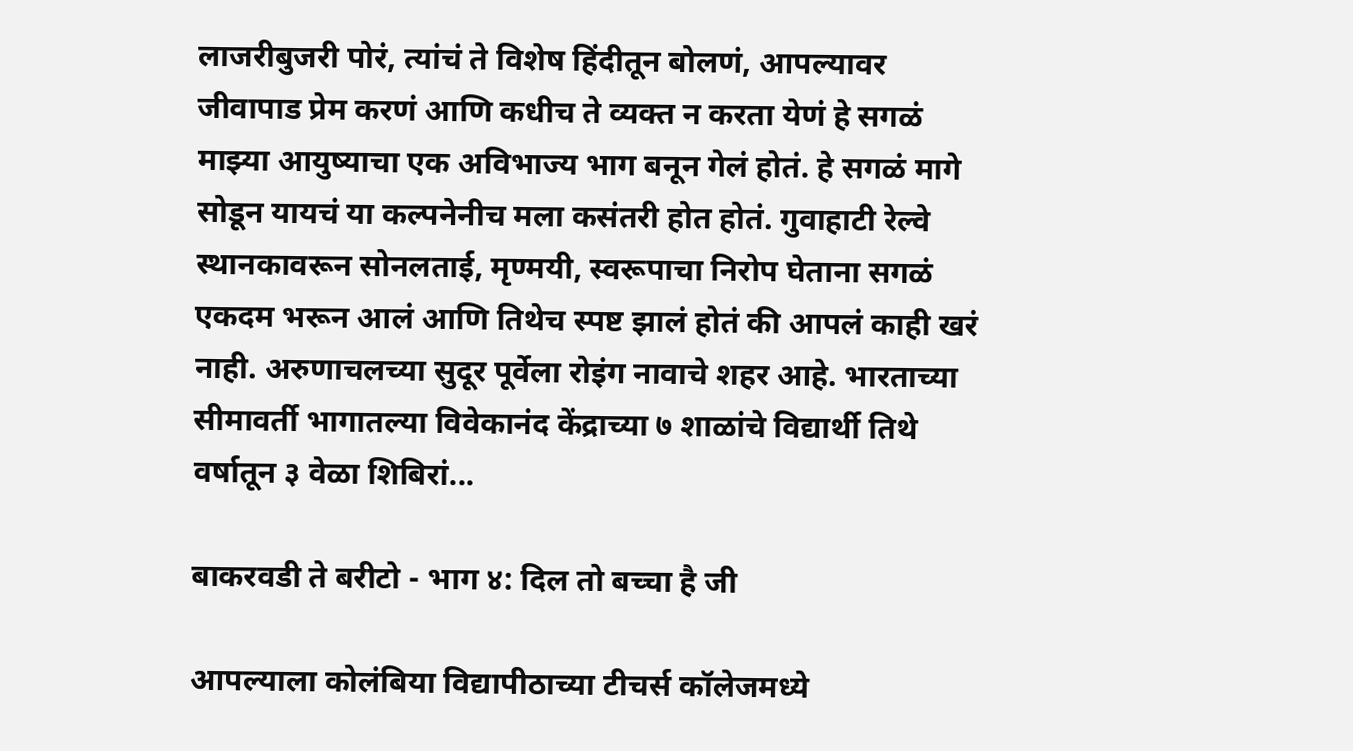लाजरीबुजरी पोरं, त्यांचं ते विशेष हिंदीतून बोलणं, आपल्यावर जीवापाड प्रेम करणं आणि कधीच ते व्यक्त न करता येणं हे सगळं माझ्या आयुष्याचा एक अविभाज्य भाग बनून गेलं होतं. हे सगळं मागे सोडून यायचं या कल्पनेनीच मला कसंतरी होत होतं. गुवाहाटी रेल्वे स्थानकावरून सोनलताई, मृण्मयी, स्वरूपाचा निरोप घेताना सगळं एकदम भरून आलं आणि तिथेच स्पष्ट झालं होतं की आपलं काही खरं नाही. अरुणाचलच्या सुदूर पूर्वेला रोइंग नावाचे शहर आहे. भारताच्या सीमावर्ती भागातल्या विवेकानंद केंद्राच्या ७ शाळांचे विद्यार्थी तिथे वर्षातून ३ वेळा शिबिरां...

बाकरवडी ते बरीटो - भाग ४: दिल तो बच्चा है जी

आपल्याला कोलंबिया विद्यापीठाच्या टीचर्स कॉलेजमध्ये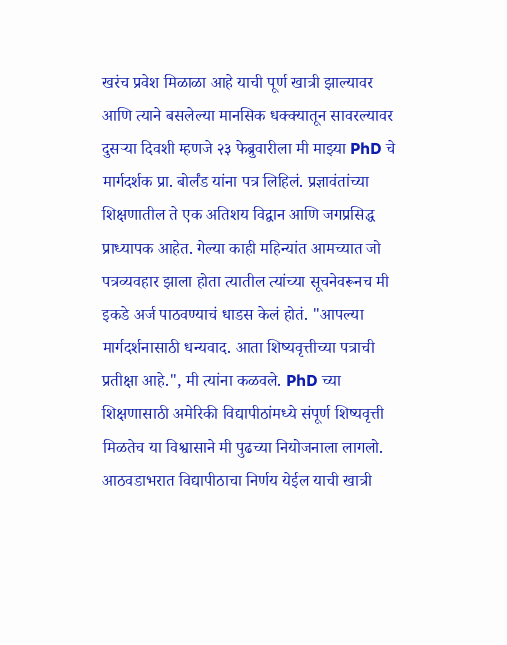खरंच प्रवेश मिळाळा आहे याची पूर्ण खात्री झाल्यावर आणि त्याने बसलेल्या मानसिक धक्क्यातून सावरल्यावर दुसऱ्या दिवशी म्हणजे २३ फेब्रुवारीला मी माझ्या PhD चे मार्गदर्शक प्रा. बोर्लंड यांना पत्र लिहिलं. प्रज्ञावंतांच्या शिक्षणातील ते एक अतिशय विद्वान आणि जगप्रसिद्ध प्राध्यापक आहेत. गेल्या काही महिन्यांत आमच्यात जो पत्रव्यवहार झाला होता त्यातील त्यांच्या सूचनेवरूनच मी इकडे अर्ज पाठवण्याचं धाडस केलं होतं. "आपल्या मार्गदर्शनासाठी धन्यवाद. आता शिष्यवृत्तीच्या पत्राची प्रतीक्षा आहे.", मी त्यांना कळवले. PhD च्या शिक्षणासाठी अमेरिकी विद्यापीठांमध्ये संपूर्ण शिष्यवृत्ती मिळतेच या विश्वासाने मी पुढच्या नियोजनाला लागलो. आठवडाभरात विद्यापीठाचा निर्णय येईल याची खात्री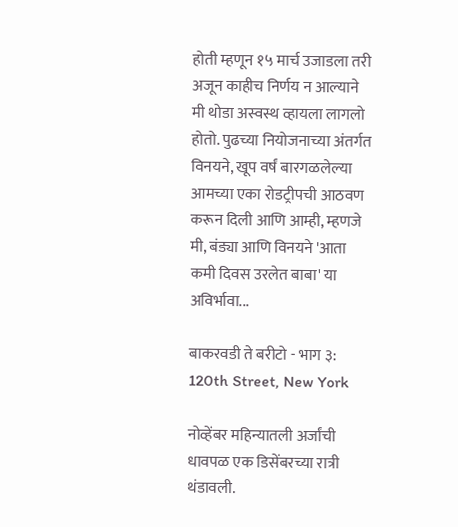होती म्हणून १५ मार्च उजाडला तरी अजून काहीच निर्णय न आल्याने मी थोडा अस्वस्थ व्हायला लागलो होतो. पुढच्या नियोजनाच्या अंतर्गत विनयने, खूप वर्षं बारगळलेल्या आमच्या एका रोडट्रीपची आठवण करून दिली आणि आम्ही, म्हणजे मी, बंड्या आणि विनयने 'आता कमी दिवस उरलेत बाबा' या अविर्भावा...

बाकरवडी ते बरीटो - भाग ३: 120th Street, New York

नोव्हेंबर महिन्यातली अर्जांची धावपळ एक डिसेंबरच्या रात्री थंडावली.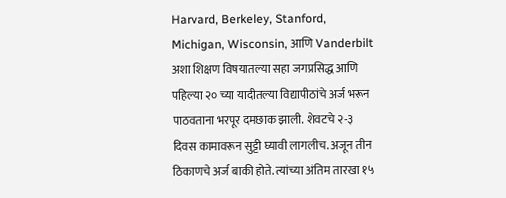Harvard, Berkeley, Stanford, Michigan, Wisconsin, आणि Vanderbilt अशा शिक्षण विषयातल्या सहा जगप्रसिद्ध आणि पहिल्या २० च्या यादीतल्या विद्यापीठांचे अर्ज भरून पाठवताना भरपूर दमछाक झाली. शेवटचे २-३ दिवस कामावरून सुट्टी घ्यावी लागलीच. अजून तीन ठिकाणचे अर्ज बाकी होते. त्यांच्या अंतिम तारखा १५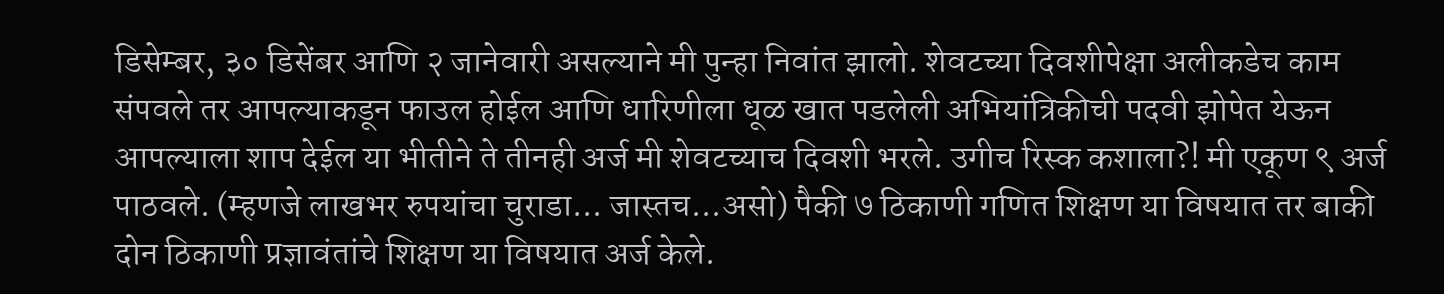डिसेम्बर, ३० डिसेंबर आणि २ जानेवारी असल्याने मी पुन्हा निवांत झालो. शेवटच्या दिवशीपेक्षा अलीकडेच काम संपवले तर आपल्याकडून फाउल होईल आणि धारिणीला धूळ खात पडलेली अभियांत्रिकीची पदवी झोपेत येऊन आपल्याला शाप देईल या भीतीने ते तीनही अर्ज मी शेवटच्याच दिवशी भरले. उगीच रिस्क कशाला?! मी एकूण ९ अर्ज पाठवले. (म्हणजे लाखभर रुपयांचा चुराडा... जास्तच...असो) पैकी ७ ठिकाणी गणित शिक्षण या विषयात तर बाकी दोन ठिकाणी प्रज्ञावंतांचे शिक्षण या विषयात अर्ज केले.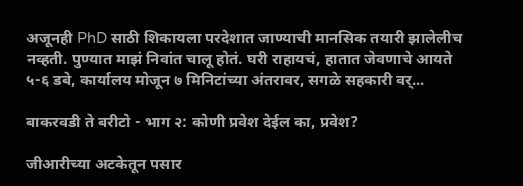अजूनही PhD साठी शिकायला परदेशात जाण्याची मानसिक तयारी झालेलीच नव्हती. पुण्यात माझं निवांत चालू होतं. घरी राहायचं, हातात जेवणाचे आयते ५-६ डबे, कार्यालय मोजून ७ मिनिटांच्या अंतरावर, सगळे सहकारी वर्...

बाकरवडी ते बरीटो - भाग २: कोणी प्रवेश देईल का, प्रवेश?

जीआरीच्या अटकेतून पसार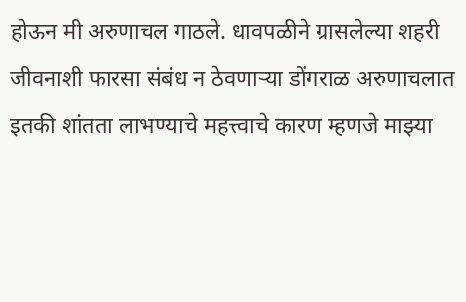होऊन मी अरुणाचल गाठले. धावपळीने ग्रासलेल्या शहरी जीवनाशी फारसा संबंध न ठेवणाऱ्या डोंगराळ अरुणाचलात इतकी शांतता लाभण्याचे महत्त्वाचे कारण म्हणजे माझ्या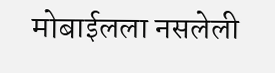मोबाईलला नसलेली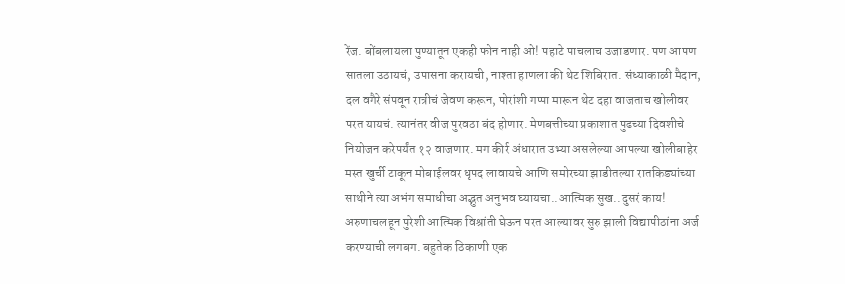रेंज. बोंबलायला पुण्यातून एकही फोन नाही ओ! पहाटे पाचलाच उजाडणार. पण आपण सातला उठायचं, उपासना करायची, नाश्ता हाणला की थेट शिबिरात. संध्याकाळी मैदान, दल वगैरे संपवून रात्रीचं जेवण करून, पोरांशी गप्पा मारून थेट दहा वाजताच खोलीवर परत यायचं. त्यानंतर वीज पुरवठा बंद होणार. मेणबत्तीच्या प्रकाशात पुढच्या दिवशीचे नियोजन करेपर्यंत १२ वाजणार. मग कीर्र अंधारात उभ्या असलेल्या आपल्या खोलीबाहेर मस्त खुर्ची टाकून मोबाईलवर धृपद लावायचे आणि समोरच्या झाडीतल्या रातकिड्यांच्या साथीने त्या अभंग समाधीचा अद्भुत अनुभव घ्यायचा..आत्मिक सुख..दुसरं काय! अरुणाचलहून पुरेशी आत्मिक विश्रांती घेऊन परत आल्यावर सुरु झाली विद्यापीठांना अर्ज करण्याची लगबग. बहुतेक ठिकाणी एक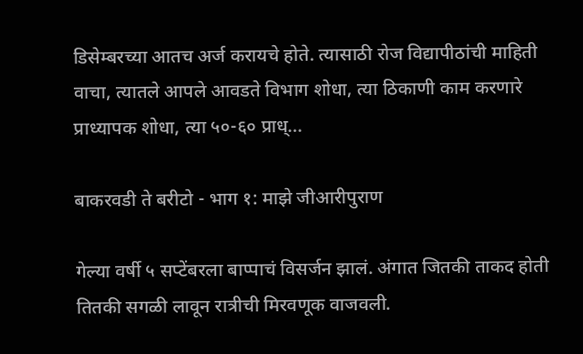डिसेम्बरच्या आतच अर्ज करायचे होते. त्यासाठी रोज विद्यापीठांची माहिती वाचा, त्यातले आपले आवडते विभाग शोधा, त्या ठिकाणी काम करणारे प्राध्यापक शोधा, त्या ५०-६० प्राध्...

बाकरवडी ते बरीटो - भाग १: माझे जीआरीपुराण

गेल्या वर्षी ५ सप्टेंबरला बाप्पाचं विसर्जन झालं. अंगात जितकी ताकद होती तितकी सगळी लावून रात्रीची मिरवणूक वाजवली.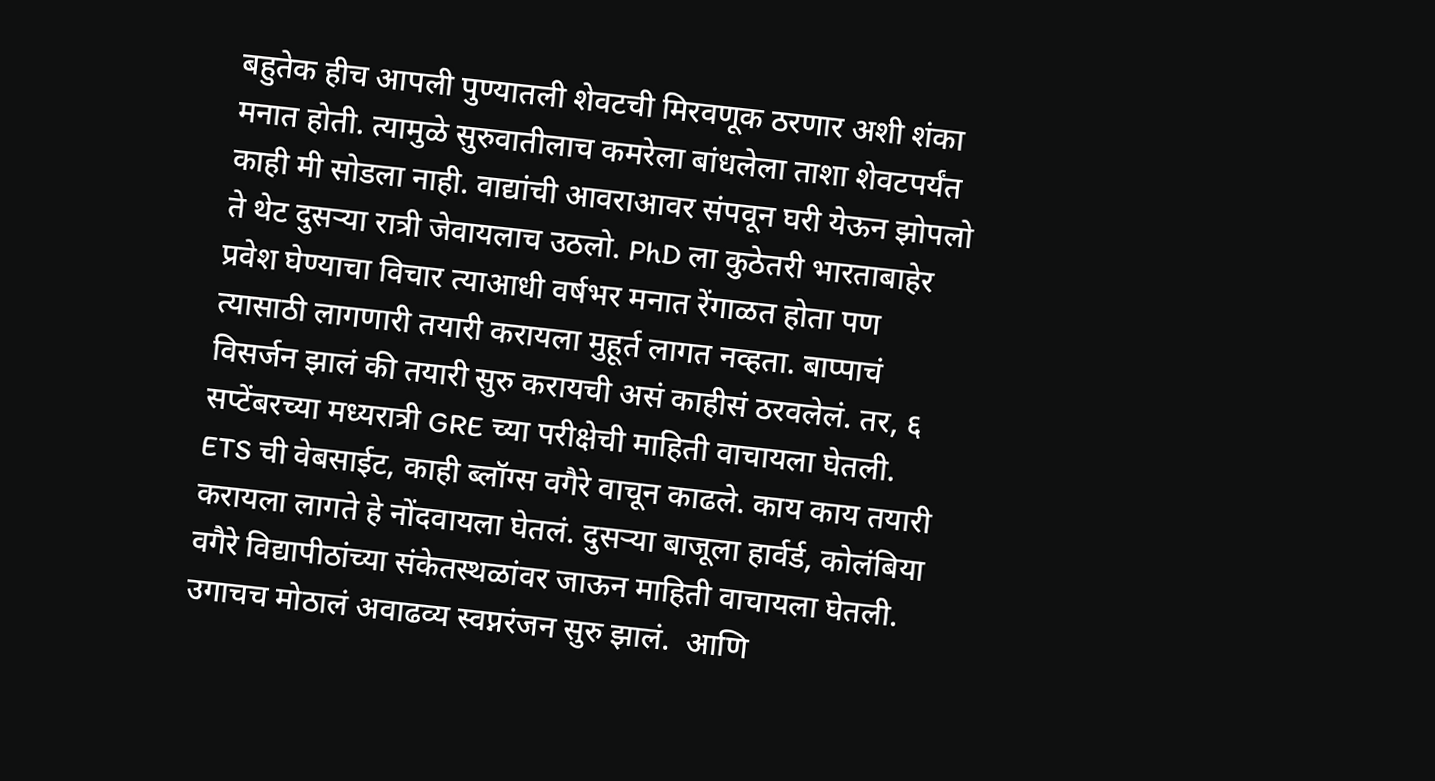बहुतेक हीच आपली पुण्यातली शेवटची मिरवणूक ठरणार अशी शंका मनात होती. त्यामुळे सुरुवातीलाच कमरेला बांधलेला ताशा शेवटपर्यंत काही मी सोडला नाही. वाद्यांची आवराआवर संपवून घरी येऊन झोपलो ते थेट दुसऱ्या रात्री जेवायलाच उठलो. PhD ला कुठेतरी भारताबाहेर प्रवेश घेण्याचा विचार त्याआधी वर्षभर मनात रेंगाळत होता पण त्यासाठी लागणारी तयारी करायला मुहूर्त लागत नव्हता. बाप्पाचं विसर्जन झालं की तयारी सुरु करायची असं काहीसं ठरवलेलं. तर, ६ सप्टेंबरच्या मध्यरात्री GRE च्या परीक्षेची माहिती वाचायला घेतली. ETS ची वेबसाईट, काही ब्लॉग्स वगैरे वाचून काढले. काय काय तयारी करायला लागते हे नोंदवायला घेतलं. दुसऱ्या बाजूला हार्वर्ड, कोलंबिया वगैरे विद्यापीठांच्या संकेतस्थळांवर जाऊन माहिती वाचायला घेतली. उगाचच मोठालं अवाढव्य स्वप्नरंजन सुरु झालं.  आणि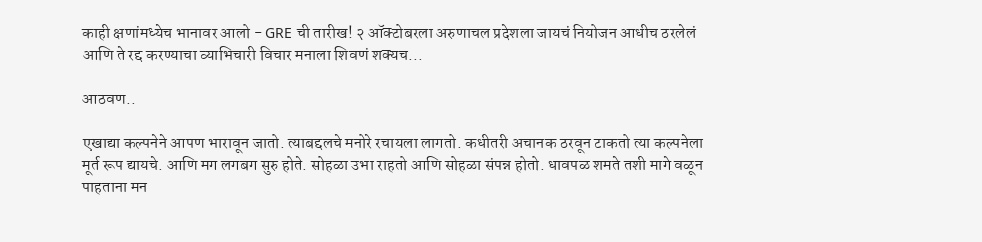काही क्षणांमध्येच भानावर आलो - GRE ची तारीख! २ ऑक्टोबरला अरुणाचल प्रदेशला जायचं नियोजन आधीच ठरलेलं आणि ते रद्द करण्याचा व्याभिचारी विचार मनाला शिवणं शक्यच...

आठवण..

एखाद्या कल्पनेने आपण भारावून जातो. त्याबद्दलचे मनोरे रचायला लागतो. कधीतरी अचानक ठरवून टाकतो त्या कल्पनेला मूर्त रूप द्यायचे. आणि मग लगबग सुरु होते. सोहळा उभा राहतो आणि सोहळा संपन्न होतो. धावपळ शमते तशी मागे वळून पाहताना मन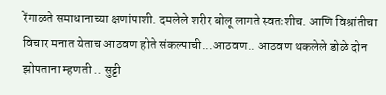रेंगाळते समाधानाच्या क्षणांपाशी. दमलेले शरीर बोलू लागते स्वतःशीच. आणि विश्रांतीचा विचार मनात येताच आठवण होते संकल्पाची...आठवण.. आठवण थकलेले डोळे दोन झोपताना म्हणती .. सुट्टी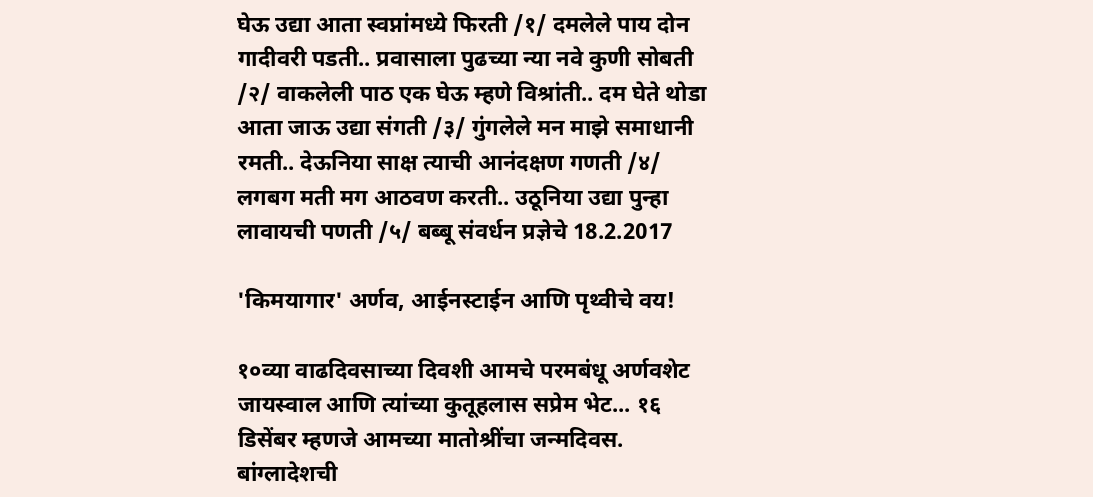घेऊ उद्या आता स्वप्नांमध्ये फिरती /१/ दमलेले पाय दोन गादीवरी पडती.. प्रवासाला पुढच्या न्या नवे कुणी सोबती /२/ वाकलेली पाठ एक घेऊ म्हणे विश्रांती.. दम घेते थोडा आता जाऊ उद्या संगती /३/ गुंगलेले मन माझे समाधानी रमती.. देऊनिया साक्ष त्याची आनंदक्षण गणती /४/ लगबग मती मग आठवण करती.. उठूनिया उद्या पुन्हा लावायची पणती /५/ बब्बू संवर्धन प्रज्ञेचे 18.2.2017

'किमयागार' अर्णव, आईनस्टाईन आणि पृथ्वीचे वय!

१०व्या वाढदिवसाच्या दिवशी आमचे परमबंधू अर्णवशेट जायस्वाल आणि त्यांच्या कुतूहलास सप्रेम भेट... १६ डिसेंबर म्हणजे आमच्या मातोश्रींचा जन्मदिवस. बांग्लादेशची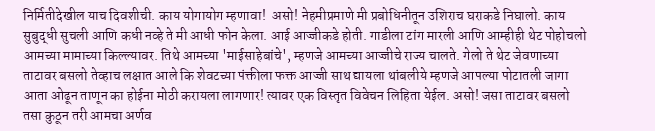निर्मितीदेखील याच दिवशीची. काय योगायोग म्हणावा!  असो! नेहमीप्रमाणे मी प्रबोधिनीतून उशिराच घराकडे निघालो. काय सुबुद्धी सुचली आणि कधी नव्हे ते मी आधी फोन केला. आई आज्जीकडे होती. गाडीला टांग मारली आणि आम्हीही थेट पोहोचलो आमच्या मामाच्या किल्ल्यावर. तिथे आमच्या 'माईसाहेबांचे', म्हणजे आमच्या आज्जीचे राज्य चालते. गेलो ते थेट जेवणाच्या ताटावर बसलो तेव्हाच लक्षात आले कि शेवटच्या पंक्तीला फक्त आज्जी साथ द्यायला थांबलीये म्हणजे आपल्या पोटातली जागा आता ओढून ताणून का होईना मोठी करायला लागणार! त्यावर एक विस्तृत विवेचन लिहिता येईल. असो! जसा ताटावर बसलो तसा कुठून तरी आमचा अर्णव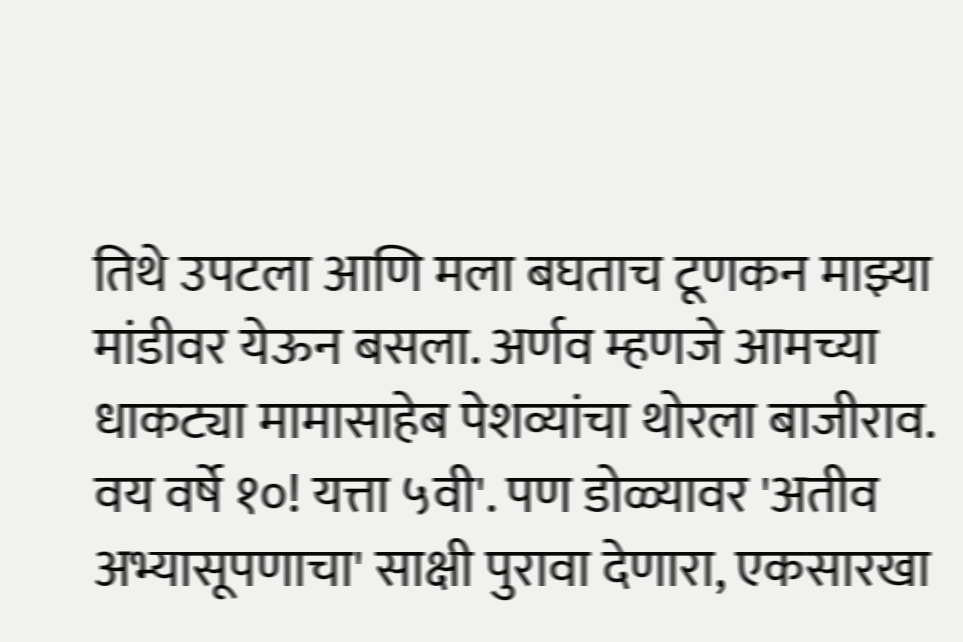तिथे उपटला आणि मला बघताच टूणकन माझ्या मांडीवर येऊन बसला. अर्णव म्हणजे आमच्या धाकट्या मामासाहेब पेशव्यांचा थोरला बाजीराव. वय वर्षे १०! यत्ता ५वी'. पण डोळ्यावर 'अतीव अभ्यासूपणाचा' साक्षी पुरावा देणारा, एकसारखा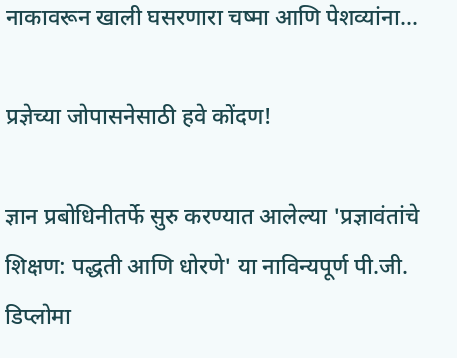नाकावरून खाली घसरणारा चष्मा आणि पेशव्यांना...

प्रज्ञेच्या जोपासनेसाठी हवे कोंदण!

ज्ञान प्रबोधिनीतर्फे सुरु करण्यात आलेल्या 'प्रज्ञावंतांचे शिक्षण: पद्धती आणि धोरणे' या नाविन्यपूर्ण पी.जी. डिप्लोमा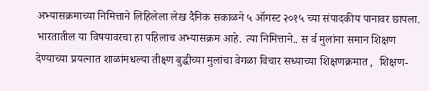अभ्यासक्रमाच्या निमित्ताने लिहिलेला लेख दैनिक सकाळने ५ ऑगस्ट २०१५ च्या संपादकीय पानावर छापला. भारतातील या विषयावरचा हा पहिलाच अभ्यासक्रम आहे. त्या निमित्ताने.. स र्व मुलांना समान शिक्षण देण्याच्या प्रयत्नात शाळांमधल्या तीक्ष्ण बुद्धीच्या मुलांचा वेगळा विचार सध्याच्या शिक्षणक्रमात ,  शिक्षण-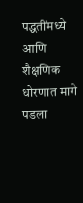पद्धतींमध्ये आणि शैक्षणिक धोरणात मागे पडला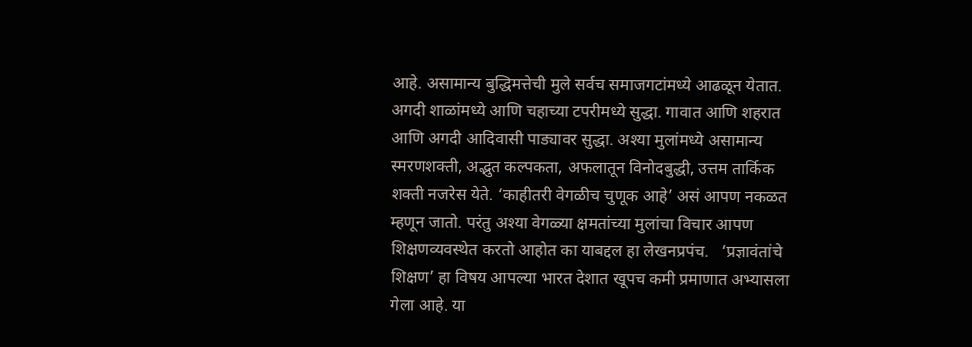आहे. असामान्य बुद्धिमत्तेची मुले सर्वच समाजगटांमध्ये आढळून येतात. अगदी शाळांमध्ये आणि चहाच्या टपरीमध्ये सुद्धा. गावात आणि शहरात आणि अगदी आदिवासी पाड्यावर सुद्धा. अश्या मुलांमध्ये असामान्य स्मरणशक्ती, अद्भुत कल्पकता, अफलातून विनोदबुद्धी, उत्तम तार्किक शक्ती नजरेस येते. ‘काहीतरी वेगळीच चुणूक आहे’ असं आपण नकळत म्हणून जातो. परंतु अश्या वेगळ्या क्षमतांच्या मुलांचा विचार आपण शिक्षणव्यवस्थेत करतो आहोत का याबद्दल हा लेखनप्रपंच.   ‘प्रज्ञावंतांचे शिक्षण’ हा विषय आपल्या भारत देशात खूपच कमी प्रमाणात अभ्यासला गेला आहे. या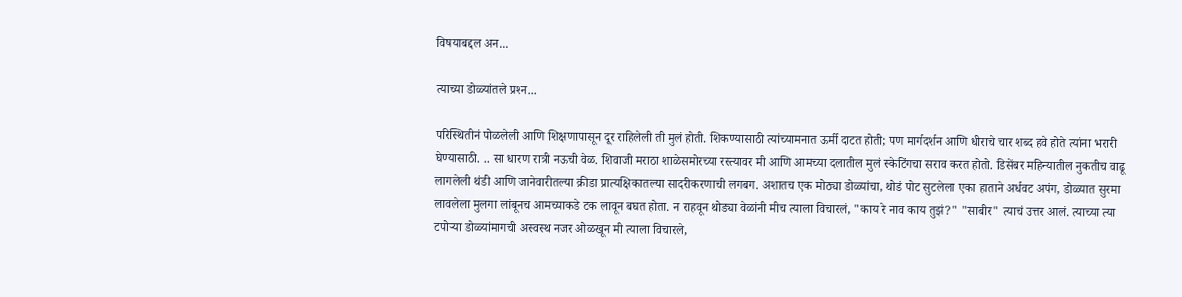विषयाबद्दल अन...

त्याच्या डोळ्यांतले प्रश्‍न...

परिस्थितीनं पोळलेली आणि शिक्षणापासून दूर राहिलेली ती मुलं होती. शिकण्यासाठी त्यांच्यामनात ऊर्मी दाटत होती; पण मार्गदर्शन आणि धीराचे चार शब्द हवे होते त्यांना भरारी घेण्यासाठी. .. सा धारण रात्री नऊची वेळ. शिवाजी मराठा शाळेसमोरच्या रस्त्यावर मी आणि आमच्या दलातील मुलं स्केटिंगचा सराव करत होतो. डिसेंबर महिन्यातील नुकतीच वाढू लागलेली थंडी आणि जानेवारीतल्या क्रीडा प्रात्यक्षिकातल्या सादरीकरणाची लगबग. अशातच एक मोठ्या डोळ्यांचा, थोडं पोट सुटलेला एका हाताने अर्धवट अपंग, डोळ्यात सुरमा लावलेला मुलगा लांबूनच आमच्याकडे टक लावून बघत होता. न राहवून थोड्या वेळांनी मीच त्याला विचारलं, "काय रे नाव काय तुझं?" "साबीर" त्याचं उत्तर आलं. त्याच्या त्या टपोऱ्या डोळ्यांमागची अस्वस्थ नजर ओळखून मी त्याला विचारले,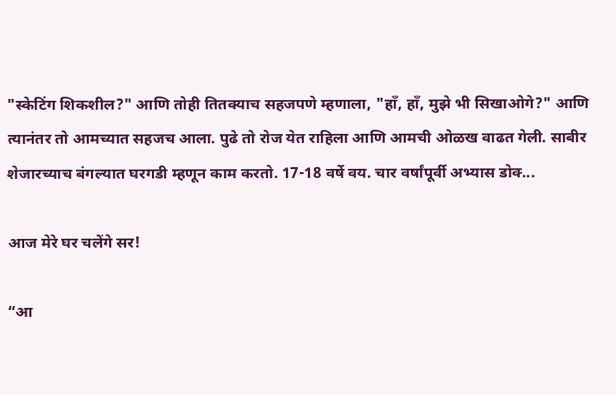"स्केटिंग शिकशील?" आणि तोही तितक्‍याच सहजपणे म्हणाला, "हॉं, हॉं, मुझे भी सिखाओगे?" आणि त्यानंतर तो आमच्यात सहजच आला. पुढे तो रोज येत राहिला आणि आमची ओळख वाढत गेली. साबीर शेजारच्याच बंगल्यात घरगडी म्हणून काम करतो. 17-18 वर्षे वय. चार वर्षांपूर्वी अभ्यास डोक्‍...

आज मेरे घर चलेंगे सर!

“आ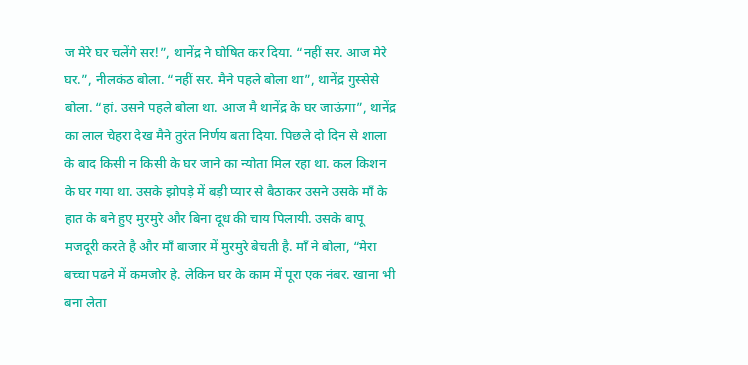ज मेरे घर चलेंगे सर!”, थानेंद्र ने घोषित कर दिया. “नहीं सर. आज मेरे घर.”, नीलकंठ बोला. “नहीं सर. मैने पहले बोला था”, थानेंद्र गुस्सेसे बोला. “हां. उसने पहले बोला था. आज मै थानेंद्र के घर जाऊंगा”, थानेंद्र का लाल चेहरा देख मैने तुरंत निर्णय बता दिया. पिछले दो दिन से शाला के बाद किसी न किसी के घर जाने का न्योता मिल रहा था. कल किशन के घर गया था. उसके झोपड़े में बड़ी प्यार से बैठाकर उसने उसके माँ के हात के बने हुए मुरमुरे और बिना दूध की चाय पिलायी. उसके बापू मजदूरी करते है और माँ बाजार में मुरमुरे बेचती है. माँ ने बोला, “मेरा बच्चा पढने में कमजोर हे. लेकिन घर के काम में पूरा एक नंबर. खाना भी बना लेता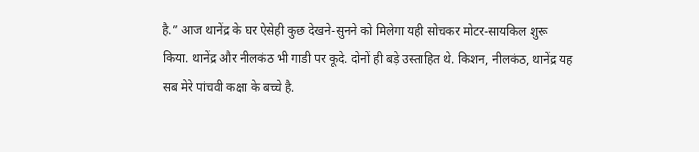है.” आज थानेंद्र के घर ऐसेही कुछ देखने-सुनने को मिलेगा यही सोचकर मोटर-सायकिल शुरू किया. थानेंद्र और नीलकंठ भी गाडी पर कूदे. दोनों ही बड़े उस्ताहित थे. किशन, नीलकंठ, थानेंद्र यह सब मेरे पांचवी कक्षा के बच्चे है.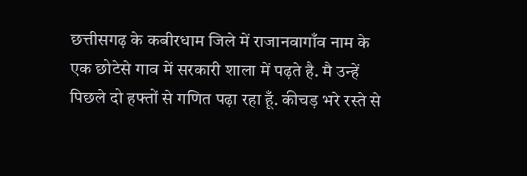छत्तीसगढ़ के कबीरधाम जिले में राजानवागाँव नाम के एक छोटेसे गाव में सरकारी शाला में पढ़ते है. मै उन्हें पिछले दो हफ्तों से गणित पढ़ा रहा हूँ. कीचड़ भरे रस्ते से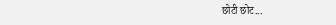छोटी छोट...